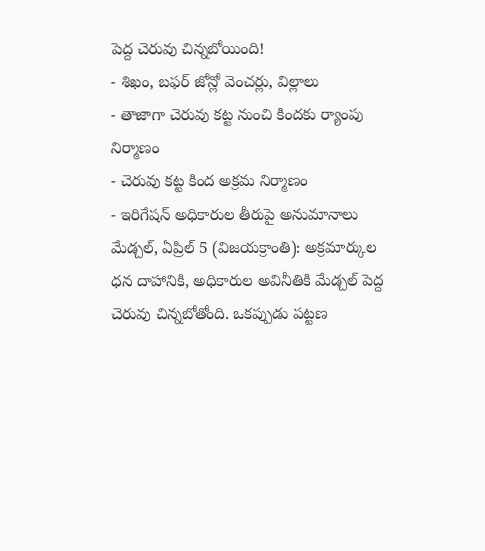పెద్ద చెరువు చిన్నబోయింది!
- శిఖం, బఫర్ జోన్లో వెంచర్లు, విల్లాలు
- తాజాగా చెరువు కట్ట నుంచి కిందకు ర్యాంపు నిర్మాణం
- చెరువు కట్ట కింద అక్రమ నిర్మాణం
- ఇరిగేషన్ అధికారుల తీరుపై అనుమానాలు
మేడ్చల్, ఏప్రిల్ 5 (విజయక్రాంతి): అక్రమార్కుల ధన దాహానికి, అధికారుల అవినీతికి మేడ్చల్ పెద్ద చెరువు చిన్నబోతోంది. ఒకప్పుడు పట్టణ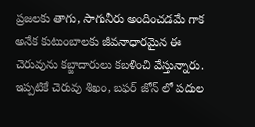ప్రజలకు తాగు, సాగునీరు అందించడమే గాక అనేక కుటుంబాలకు జీవనాధారమైన ఈ చెరువును కబ్జాదారులు కబళించి వేస్తున్నారు. ఇప్పటికే చెరువు శిఖం, బఫర్ జోన్ లో పదుల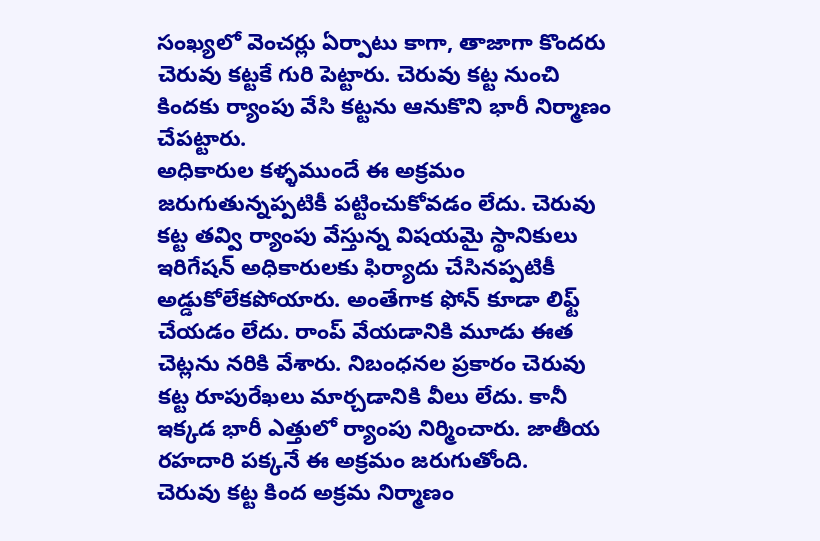సంఖ్యలో వెంచర్లు ఏర్పాటు కాగా, తాజాగా కొందరు చెరువు కట్టకే గురి పెట్టారు. చెరువు కట్ట నుంచి కిందకు ర్యాంపు వేసి కట్టను ఆనుకొని భారీ నిర్మాణం చేపట్టారు.
అధికారుల కళ్ళముందే ఈ అక్రమం జరుగుతున్నప్పటికీ పట్టించుకోవడం లేదు. చెరువు కట్ట తవ్వి ర్యాంపు వేస్తున్న విషయమై స్థానికులు ఇరిగేషన్ అధికారులకు ఫిర్యాదు చేసినప్పటికీ అడ్డుకోలేకపోయారు. అంతేగాక ఫోన్ కూడా లిఫ్ట్ చేయడం లేదు. రాంప్ వేయడానికి మూడు ఈత చెట్లను నరికి వేశారు. నిబంధనల ప్రకారం చెరువు కట్ట రూపురేఖలు మార్చడానికి వీలు లేదు. కానీ ఇక్కడ భారీ ఎత్తులో ర్యాంపు నిర్మించారు. జాతీయ రహదారి పక్కనే ఈ అక్రమం జరుగుతోంది.
చెరువు కట్ట కింద అక్రమ నిర్మాణం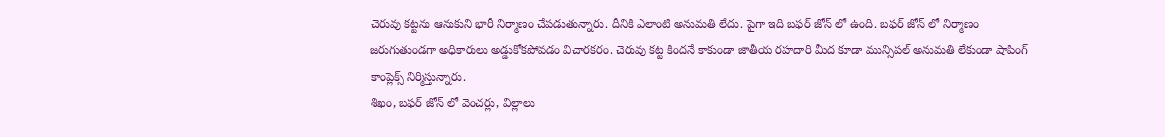చెరువు కట్టను ఆనుకుని భారీ నిర్మాణం చేపడుతున్నారు. దీనికి ఎలాంటి అనుమతి లేదు. పైగా ఇది బఫర్ జోన్ లో ఉంది. బఫర్ జోన్ లో నిర్మాణం జరుగుతుండగా అధికారులు అడ్డుకోకపోవడం విచారకరం. చెరువు కట్ట కిందనే కాకుండా జాతీయ రహదారి మీద కూడా మున్సిపల్ అనుమతి లేకుండా షాపింగ్ కాంప్లెక్స్ నిర్మిస్తున్నారు.
శిఖం, బఫర్ జోన్ లో వెంచర్లు, విల్లాలు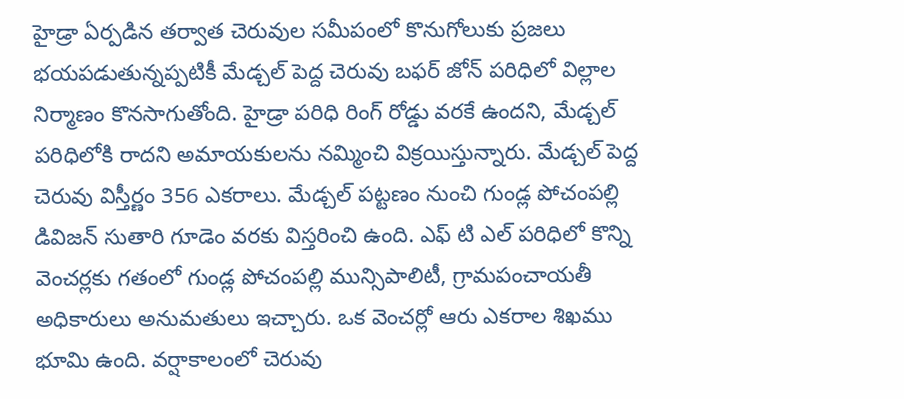హైడ్రా ఏర్పడిన తర్వాత చెరువుల సమీపంలో కొనుగోలుకు ప్రజలు భయపడుతున్నప్పటికీ మేడ్చల్ పెద్ద చెరువు బఫర్ జోన్ పరిధిలో విల్లాల నిర్మాణం కొనసాగుతోంది. హైడ్రా పరిధి రింగ్ రోడ్డు వరకే ఉందని, మేడ్చల్ పరిధిలోకి రాదని అమాయకులను నమ్మించి విక్రయిస్తున్నారు. మేడ్చల్ పెద్ద చెరువు విస్తీర్ణం 356 ఎకరాలు. మేడ్చల్ పట్టణం నుంచి గుండ్ల పోచంపల్లి డివిజన్ సుతారి గూడెం వరకు విస్తరించి ఉంది. ఎఫ్ టి ఎల్ పరిధిలో కొన్ని వెంచర్లకు గతంలో గుండ్ల పోచంపల్లి మున్సిపాలిటీ, గ్రామపంచాయతీ అధికారులు అనుమతులు ఇచ్చారు. ఒక వెంచర్లో ఆరు ఎకరాల శిఖము భూమి ఉంది. వర్షాకాలంలో చెరువు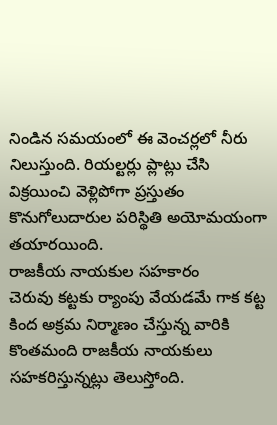నిండిన సమయంలో ఈ వెంచర్లలో నీరు నిలుస్తుంది. రియల్టర్లు ప్లాట్లు చేసి విక్రయించి వెళ్లిపోగా ప్రస్తుతం కొనుగోలుదారుల పరిస్థితి అయోమయంగా తయారయింది.
రాజకీయ నాయకుల సహకారం
చెరువు కట్టకు ర్యాంపు వేయడమే గాక కట్ట కింద అక్రమ నిర్మాణం చేస్తున్న వారికి కొంతమంది రాజకీయ నాయకులు సహకరిస్తున్నట్లు తెలుస్తోంది.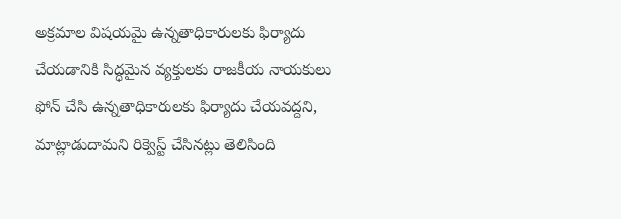అక్రమాల విషయమై ఉన్నతాధికారులకు ఫిర్యాదు చేయడానికి సిద్ధమైన వ్యక్తులకు రాజకీయ నాయకులు ఫోన్ చేసి ఉన్నతాధికారులకు ఫిర్యాదు చేయవద్దని, మాట్లాడుదామని రిక్వెస్ట్ చేసినట్లు తెలిసింది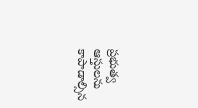ప్రభుత్వ ఆస్తులను కాపాడాల్సిన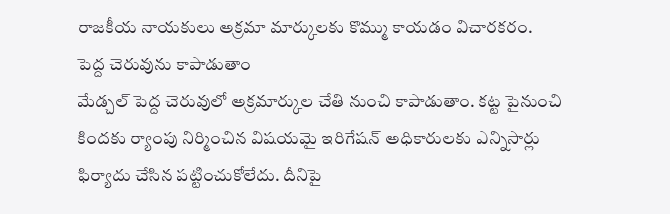రాజకీయ నాయకులు అక్రమా మార్కులకు కొమ్ము కాయడం విచారకరం.
పెద్ద చెరువును కాపాడుతాం
మేడ్చల్ పెద్ద చెరువులో అక్రమార్కుల చేతి నుంచి కాపాడుతాం. కట్ట పైనుంచి కిందకు ర్యాంపు నిర్మించిన విషయమై ఇరిగేషన్ అధికారులకు ఎన్నిసార్లు ఫిర్యాదు చేసిన పట్టించుకోలేదు. దీనిపై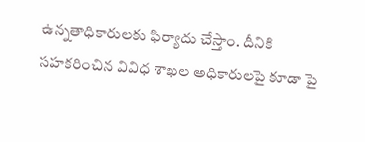ఉన్నతాధికారులకు ఫిర్యాదు చేస్తాం. దీనికి సహకరించిన వివిధ శాఖల అధికారులపై కూడా పై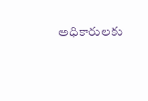అధికారులకు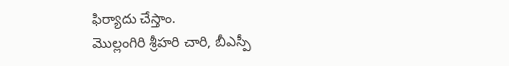ఫిర్యాదు చేస్తాం.
మొల్లంగిరి శ్రీహరి చారి, బీఎస్పీ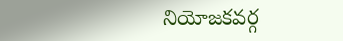నియోజకవర్గ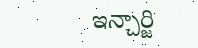ఇన్చార్జి